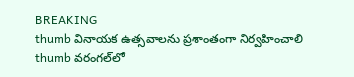BREAKING
thumb వినాయక ఉత్సవాలను ప్రశాంతంగా నిర్వహించాలి thumb వరంగల్‌లో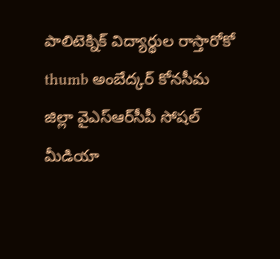పాలిటెక్నిక్ విద్యార్థుల రాస్తారోకో thumb అంబేద్కర్ కోనసీమ జిల్లా వైఎస్ఆర్‌సీపీ సోషల్ మీడియా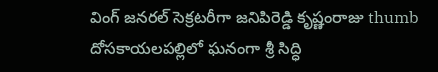వింగ్ జనరల్ సెక్రటరీగా జనిపిరెడ్డి కృష్ణంరాజు thumb దోసకాయలపల్లిలో ఘనంగా శ్రీ సిద్ధి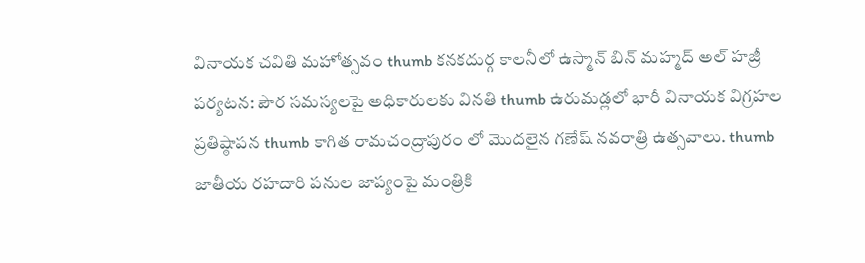వినాయక చవితి మహోత్సవం thumb కనకదుర్గ కాలనీలో ఉస్మాన్ బిన్ మహ్మద్ అల్ హజ్రీ పర్యటన: పౌర సమస్యలపై అధికారులకు వినతి thumb ఉరుమడ్లలో భారీ వినాయక విగ్రహల ప్రతిష్ఠాపన thumb కాగిత రామచంద్రాపురం లో మొదలైన గణేష్ నవరాత్రి ఉత్సవాలు. thumb జాతీయ రహదారి పనుల జాప్యంపై మంత్రికి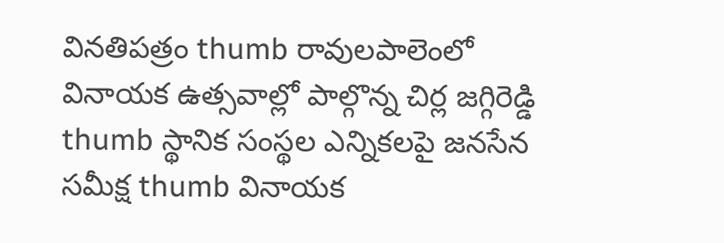వినతిపత్రం thumb రావులపాలెంలో వినాయక ఉత్సవాల్లో పాల్గొన్న చిర్ల జగ్గిరెడ్డి thumb స్థానిక సంస్థల ఎన్నికలపై జనసేన సమీక్ష thumb వినాయక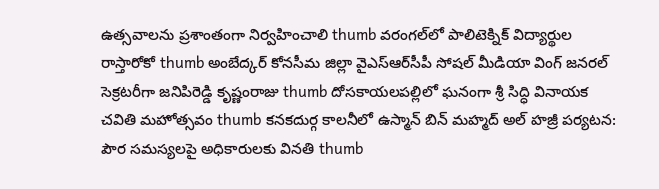ఉత్సవాలను ప్రశాంతంగా నిర్వహించాలి thumb వరంగల్‌లో పాలిటెక్నిక్ విద్యార్థుల రాస్తారోకో thumb అంబేద్కర్ కోనసీమ జిల్లా వైఎస్ఆర్‌సీపీ సోషల్ మీడియా వింగ్ జనరల్ సెక్రటరీగా జనిపిరెడ్డి కృష్ణంరాజు thumb దోసకాయలపల్లిలో ఘనంగా శ్రీ సిద్ధి వినాయక చవితి మహోత్సవం thumb కనకదుర్గ కాలనీలో ఉస్మాన్ బిన్ మహ్మద్ అల్ హజ్రీ పర్యటన: పౌర సమస్యలపై అధికారులకు వినతి thumb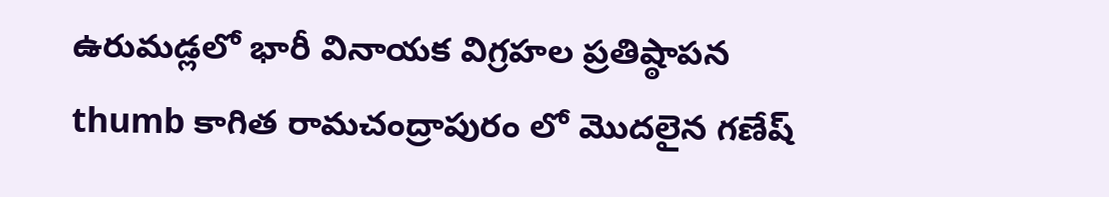ఉరుమడ్లలో భారీ వినాయక విగ్రహల ప్రతిష్ఠాపన thumb కాగిత రామచంద్రాపురం లో మొదలైన గణేష్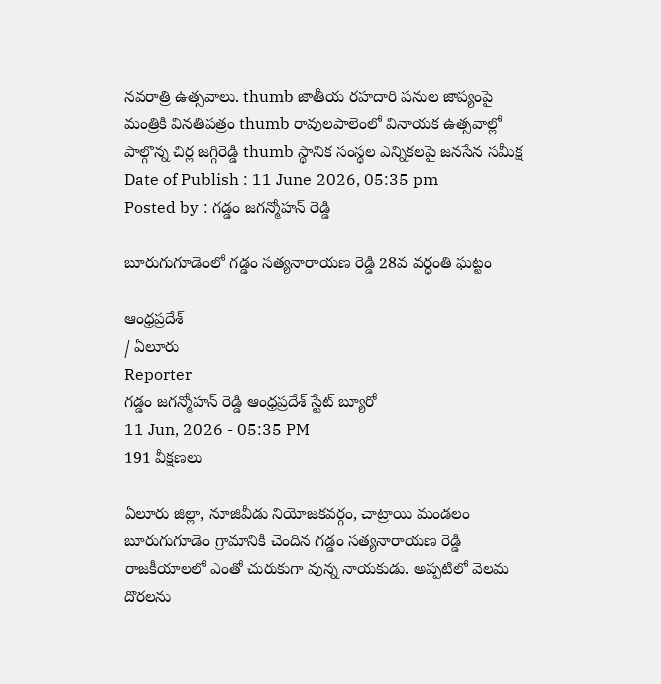నవరాత్రి ఉత్సవాలు. thumb జాతీయ రహదారి పనుల జాప్యంపై మంత్రికి వినతిపత్రం thumb రావులపాలెంలో వినాయక ఉత్సవాల్లో పాల్గొన్న చిర్ల జగ్గిరెడ్డి thumb స్థానిక సంస్థల ఎన్నికలపై జనసేన సమీక్ష
Date of Publish : 11 June 2026, 05:35 pm
Posted by : గడ్డం జగన్మోహన్ రెడ్డి

బూరుగుగూడెంలో గడ్డం సత్యనారాయణ రెడ్డి 28వ వర్ధంతి ఘట్టం

ఆంధ్రప్రదేశ్
/ ఏలూరు
Reporter
గడ్డం జగన్మోహన్ రెడ్డి ఆంధ్రప్రదేశ్ స్టేట్ బ్యూరో
11 Jun, 2026 - 05:35 PM
191 వీక్షణలు

ఏలూరు జిల్లా, నూజివీడు నియోజకవర్గం, చాట్రాయి మండలం బూరుగుగూడెం గ్రామానికి చెందిన గడ్డం సత్యనారాయణ రెడ్డి రాజకీయాలలో ఎంతో చురుకుగా వున్న నాయకుడు. అప్పటిలో వెలమ దొరలను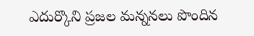ఎదుర్కొని ప్రజల మన్ననలు పొందిన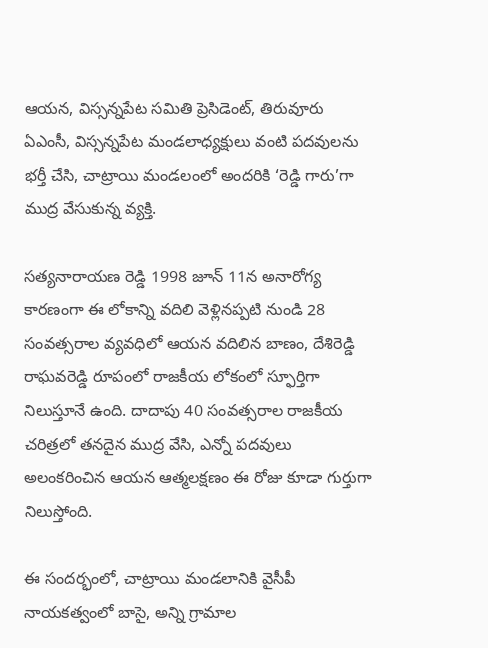ఆయన, విస్సన్నపేట సమితి ప్రెసిడెంట్, తిరువూరు ఏఎంసీ, విస్సన్నపేట మండలాధ్యక్షులు వంటి పదవులను భర్తీ చేసి, చాట్రాయి మండలంలో అందరికి ‘రెడ్డి గారు’గా ముద్ర వేసుకున్న వ్యక్తి.

సత్యనారాయణ రెడ్డి 1998 జూన్ 11న అనారోగ్య కారణంగా ఈ లోకాన్ని వదిలి వెళ్లినప్పటి నుండి 28 సంవత్సరాల వ్యవధిలో ఆయన వదిలిన బాణం, దేశిరెడ్డి రాఘవరెడ్డి రూపంలో రాజకీయ లోకంలో స్ఫూర్తిగా నిలుస్తూనే ఉంది. దాదాపు 40 సంవత్సరాల రాజకీయ చరిత్రలో తనదైన ముద్ర వేసి, ఎన్నో పదవులు అలంకరించిన ఆయన ఆత్మలక్షణం ఈ రోజు కూడా గుర్తుగా నిలుస్తోంది.

ఈ సందర్భంలో, చాట్రాయి మండలానికి వైసీపీ నాయకత్వంలో బాసై, అన్ని గ్రామాల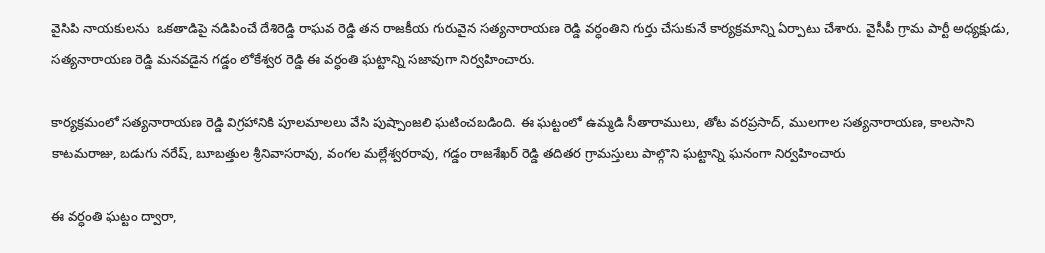వైసిపి నాయకులను  ఒకతాడిపై నడిపించే దేశిరెడ్డి రాఘవ రెడ్డి తన రాజకీయ గురువైన సత్యనారాయణ రెడ్డి వర్ధంతిని గుర్తు చేసుకునే కార్యక్రమాన్ని ఏర్పాటు చేశారు. వైసీపీ గ్రామ పార్టీ అధ్యక్షుడు, సత్యనారాయణ రెడ్డి మనవడైన గడ్డం లోకేశ్వర రెడ్డి ఈ వర్ధంతి ఘట్టాన్ని సజావుగా నిర్వహించారు.

కార్యక్రమంలో సత్యనారాయణ రెడ్డి విగ్రహానికి పూలమాలలు వేసి పుష్పాంజలి ఘటించబడింది. ఈ ఘట్టంలో ఉమ్మడి సీతారాములు, తోట వరప్రసాద్, ములగాల సత్యనారాయణ, కాలసాని కాటమరాజు, బడుగు నరేష్, బూబత్తుల శ్రీనివాసరావు, వంగల మల్లేశ్వరరావు, గడ్డం రాజశేఖర్ రెడ్డి తదితర గ్రామస్తులు పాల్గొని ఘట్టాన్ని ఘనంగా నిర్వహించారు

ఈ వర్ధంతి ఘట్టం ద్వారా,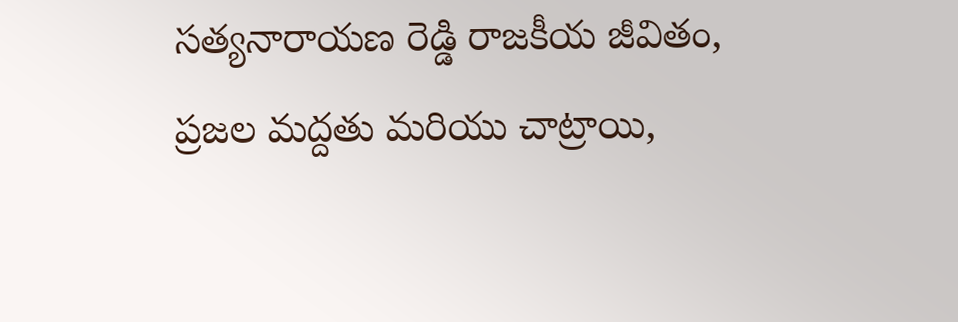సత్యనారాయణ రెడ్డి రాజకీయ జీవితం, ప్రజల మద్దతు మరియు చాట్రాయి,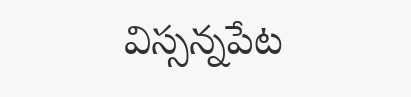విస్సన్నపేట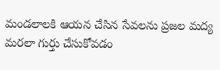మండలాలకి ఆయన చేసిన సేవలను ప్రజల మద్య మరలా గుర్తు చేసుకోవడం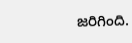జరిగింది.